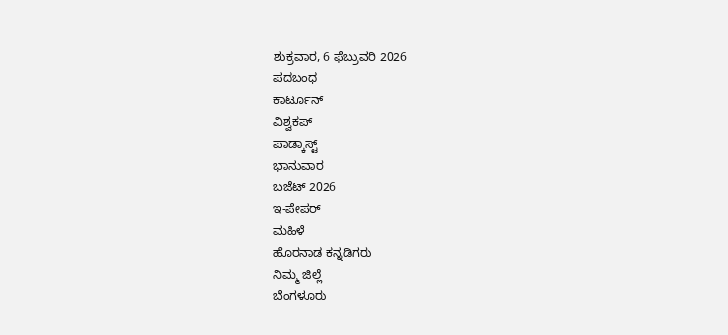ಶುಕ್ರವಾರ, 6 ಫೆಬ್ರುವರಿ 2026
ಪದಬಂಧ
ಕಾರ್ಟೂನ್
ವಿಶ್ವಕಪ್
ಪಾಡ್ಕಾಸ್ಟ್
ಭಾನುವಾರ
ಬಜೆಟ್ 2026
ಇ-ಪೇಪರ್
ಮಹಿಳೆ
ಹೊರನಾಡ ಕನ್ನಡಿಗರು
ನಿಮ್ಮ ಜಿಲ್ಲೆ
ಬೆಂಗಳೂರು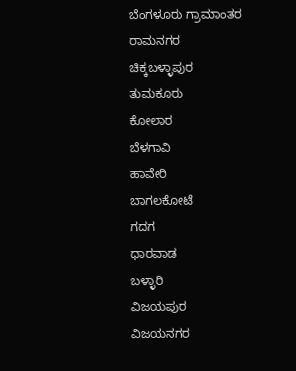ಬೆಂಗಳೂರು ಗ್ರಾಮಾಂತರ
ರಾಮನಗರ
ಚಿಕ್ಕಬಳ್ಳಾಪುರ
ತುಮಕೂರು
ಕೋಲಾರ
ಬೆಳಗಾವಿ
ಹಾವೇರಿ
ಬಾಗಲಕೋಟೆ
ಗದಗ
ಧಾರವಾಡ
ಬಳ್ಳಾರಿ
ವಿಜಯಪುರ
ವಿಜಯನಗರ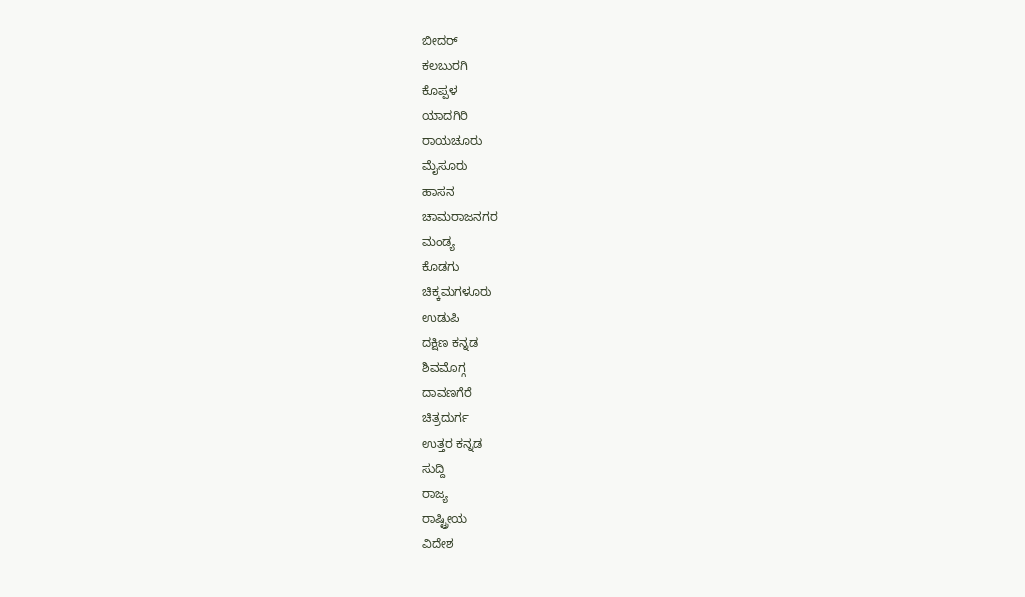ಬೀದರ್
ಕಲಬುರಗಿ
ಕೊಪ್ಪಳ
ಯಾದಗಿರಿ
ರಾಯಚೂರು
ಮೈಸೂರು
ಹಾಸನ
ಚಾಮರಾಜನಗರ
ಮಂಡ್ಯ
ಕೊಡಗು
ಚಿಕ್ಕಮಗಳೂರು
ಉಡುಪಿ
ದಕ್ಷಿಣ ಕನ್ನಡ
ಶಿವಮೊಗ್ಗ
ದಾವಣಗೆರೆ
ಚಿತ್ರದುರ್ಗ
ಉತ್ತರ ಕನ್ನಡ
ಸುದ್ದಿ
ರಾಜ್ಯ
ರಾಷ್ಟ್ರೀಯ
ವಿದೇಶ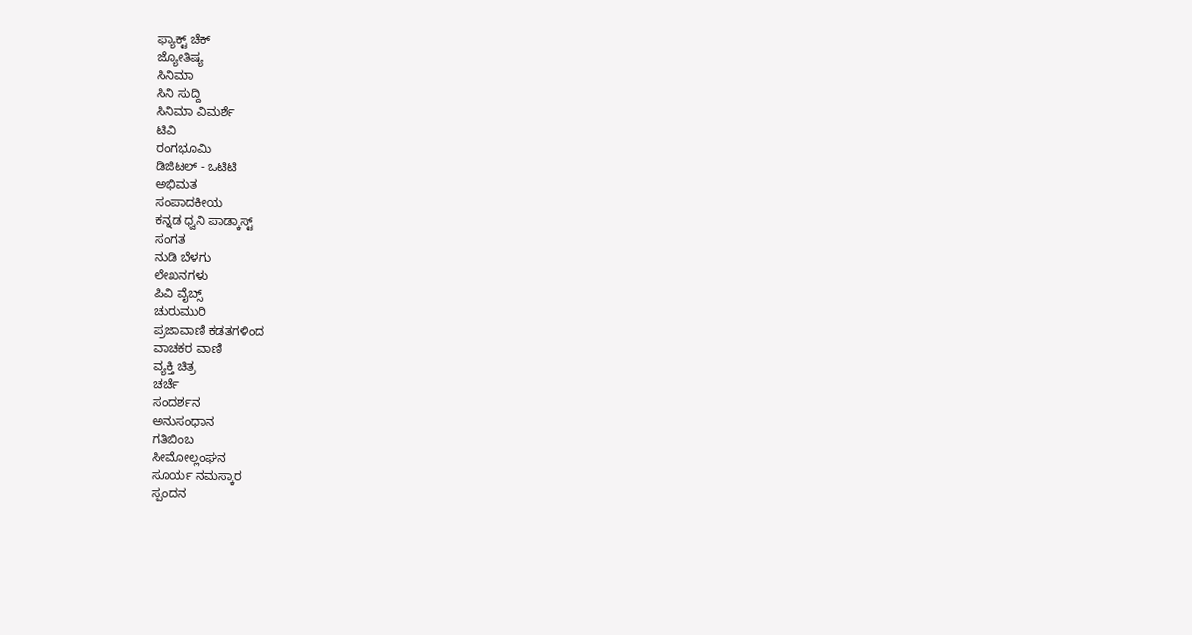ಫ್ಯಾಕ್ಟ್ ಚೆಕ್
ಜ್ಯೋತಿಷ್ಯ
ಸಿನಿಮಾ
ಸಿನಿ ಸುದ್ದಿ
ಸಿನಿಮಾ ವಿಮರ್ಶೆ
ಟಿವಿ
ರಂಗಭೂಮಿ
ಡಿಜಿಟಲ್ - ಒಟಿಟಿ
ಅಭಿಮತ
ಸಂಪಾದಕೀಯ
ಕನ್ನಡ ಧ್ವನಿ ಪಾಡ್ಕಾಸ್ಟ್
ಸಂಗತ
ನುಡಿ ಬೆಳಗು
ಲೇಖನಗಳು
ಪಿವಿ ವೈಬ್ಸ್
ಚುರುಮುರಿ
ಪ್ರಜಾವಾಣಿ ಕಡತಗಳಿಂದ
ವಾಚಕರ ವಾಣಿ
ವ್ಯಕ್ತಿ ಚಿತ್ರ
ಚರ್ಚೆ
ಸಂದರ್ಶನ
ಅನುಸಂಧಾನ
ಗತಿಬಿಂಬ
ಸೀಮೋಲ್ಲಂಘನ
ಸೂರ್ಯ ನಮಸ್ಕಾರ
ಸ್ಪಂದನ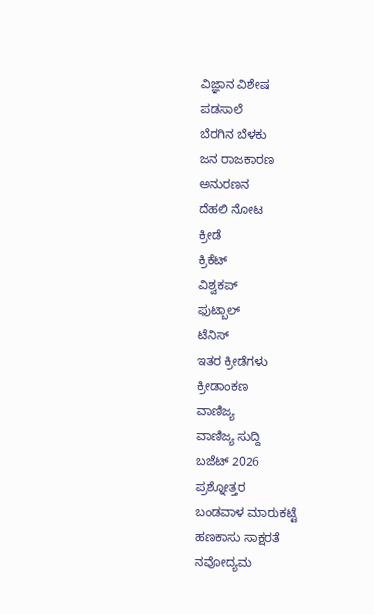ವಿಜ್ಞಾನ ವಿಶೇಷ
ಪಡಸಾಲೆ
ಬೆರಗಿನ ಬೆಳಕು
ಜನ ರಾಜಕಾರಣ
ಅನುರಣನ
ದೆಹಲಿ ನೋಟ
ಕ್ರೀಡೆ
ಕ್ರಿಕೆಟ್
ವಿಶ್ವಕಪ್
ಫುಟ್ಬಾಲ್
ಟೆನಿಸ್
ಇತರ ಕ್ರೀಡೆಗಳು
ಕ್ರೀಡಾಂಕಣ
ವಾಣಿಜ್ಯ
ವಾಣಿಜ್ಯ ಸುದ್ದಿ
ಬಜೆಟ್ 2026
ಪ್ರಶ್ನೋತ್ತರ
ಬಂಡವಾಳ ಮಾರುಕಟ್ಟೆ
ಹಣಕಾಸು ಸಾಕ್ಷರತೆ
ನವೋದ್ಯಮ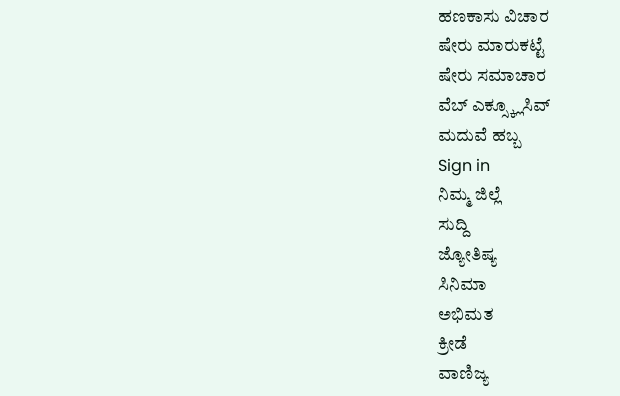ಹಣಕಾಸು ವಿಚಾರ
ಷೇರು ಮಾರುಕಟ್ಟೆ
ಷೇರು ಸಮಾಚಾರ
ವೆಬ್ ಎಕ್ಸ್ಕ್ಲೂಸಿವ್
ಮದುವೆ ಹಬ್ಬ
Sign in
ನಿಮ್ಮ ಜಿಲ್ಲೆ
ಸುದ್ದಿ
ಜ್ಯೋತಿಷ್ಯ
ಸಿನಿಮಾ
ಅಭಿಮತ
ಕ್ರೀಡೆ
ವಾಣಿಜ್ಯ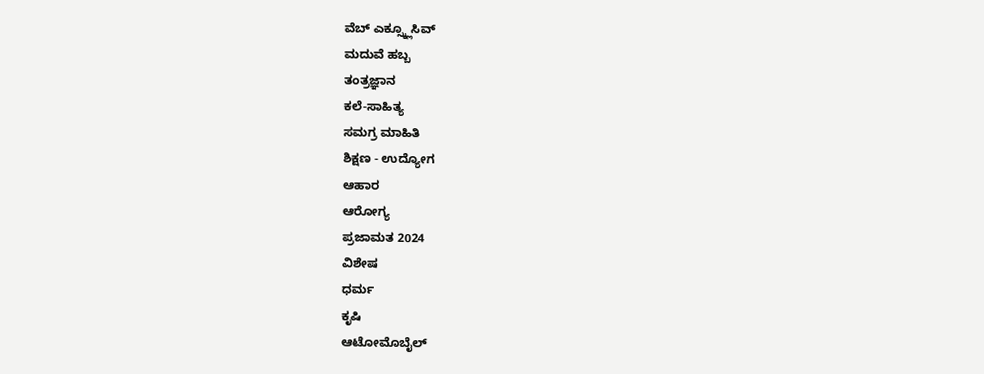ವೆಬ್ ಎಕ್ಸ್ಕ್ಲೂಸಿವ್
ಮದುವೆ ಹಬ್ಬ
ತಂತ್ರಜ್ಞಾನ
ಕಲೆ-ಸಾಹಿತ್ಯ
ಸಮಗ್ರ ಮಾಹಿತಿ
ಶಿಕ್ಷಣ - ಉದ್ಯೋಗ
ಆಹಾರ
ಆರೋಗ್ಯ
ಪ್ರಜಾಮತ 2024
ವಿಶೇಷ
ಧರ್ಮ
ಕೃಷಿ
ಆಟೋಮೊಬೈಲ್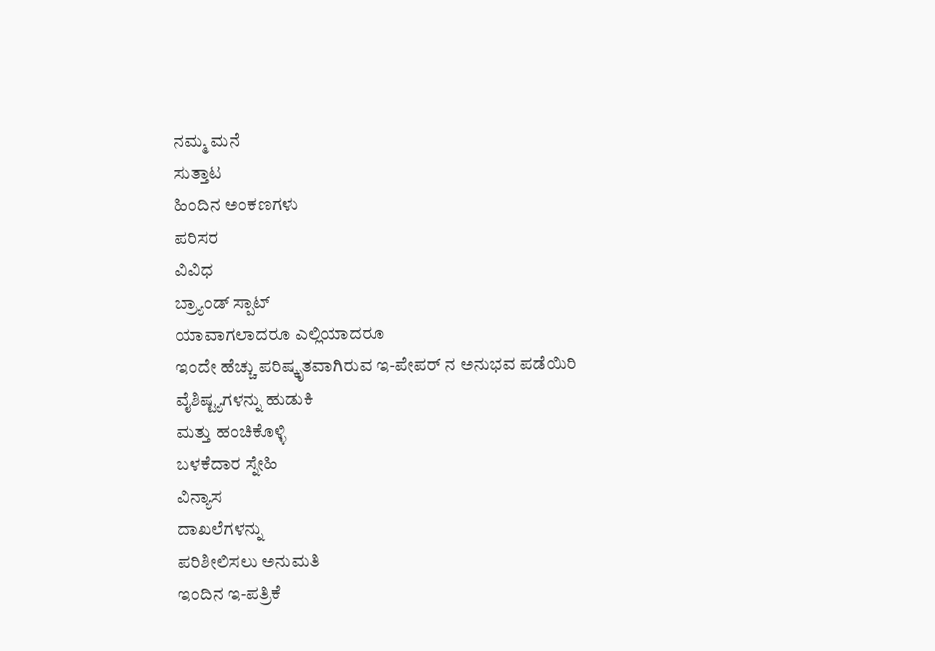ನಮ್ಮ ಮನೆ
ಸುತ್ತಾಟ
ಹಿಂದಿನ ಅಂಕಣಗಳು
ಪರಿಸರ
ವಿವಿಧ
ಬ್ರ್ಯಾಂಡ್ ಸ್ಪಾಟ್
ಯಾವಾಗಲಾದರೂ ಎಲ್ಲಿಯಾದರೂ
ಇಂದೇ ಹೆಚ್ಚು ಪರಿಷ್ಕೃತವಾಗಿರುವ ಇ-ಪೇಪರ್ ನ ಅನುಭವ ಪಡೆಯಿರಿ
ವೈಶಿಷ್ಟ್ಯಗಳನ್ನು ಹುಡುಕಿ
ಮತ್ತು ಹಂಚಿಕೊಳ್ಳಿ
ಬಳಕೆದಾರ ಸ್ನೇಹಿ
ವಿನ್ಯಾಸ
ದಾಖಲೆಗಳನ್ನು
ಪರಿಶೀಲಿಸಲು ಅನುಮತಿ
ಇಂದಿನ ಇ-ಪತ್ರಿಕೆ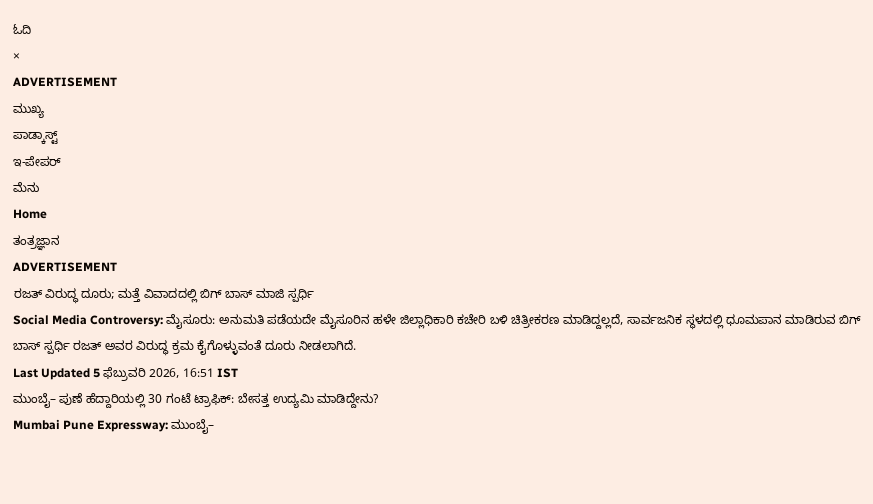ಓದಿ
×
ADVERTISEMENT
ಮುಖ್ಯ
ಪಾಡ್ಕಾಸ್ಟ್
ಇ-ಪೇಪರ್
ಮೆನು
Home
ತಂತ್ರಜ್ಞಾನ
ADVERTISEMENT
ರಜತ್ ವಿರುದ್ಧ ದೂರು; ಮತ್ತೆ ವಿವಾದದಲ್ಲಿ ಬಿಗ್ ಬಾಸ್ ಮಾಜಿ ಸ್ಪರ್ಧಿ
Social Media Controversy: ಮೈಸೂರು: ಅನುಮತಿ ಪಡೆಯದೇ ಮೈಸೂರಿನ ಹಳೇ ಜಿಲ್ಲಾಧಿಕಾರಿ ಕಚೇರಿ ಬಳಿ ಚಿತ್ರೀಕರಣ ಮಾಡಿದ್ದಲ್ಲದೆ, ಸಾರ್ವಜನಿಕ ಸ್ಥಳದಲ್ಲಿ ಧೂಮಪಾನ ಮಾಡಿರುವ ಬಿಗ್ ಬಾಸ್ ಸ್ಪರ್ಧಿ ರಜತ್ ಅವರ ವಿರುದ್ಧ ಕ್ರಮ ಕೈಗೊಳ್ಳುವಂತೆ ದೂರು ನೀಡಲಾಗಿದೆ.
Last Updated 5 ಫೆಬ್ರುವರಿ 2026, 16:51 IST
ಮುಂಬೈ– ಪುಣೆ ಹೆದ್ದಾರಿಯಲ್ಲಿ 30 ಗಂಟೆ ಟ್ರಾಫಿಕ್: ಬೇಸತ್ತ ಉದ್ಯಮಿ ಮಾಡಿದ್ದೇನು?
Mumbai Pune Expressway: ಮುಂಬೈ–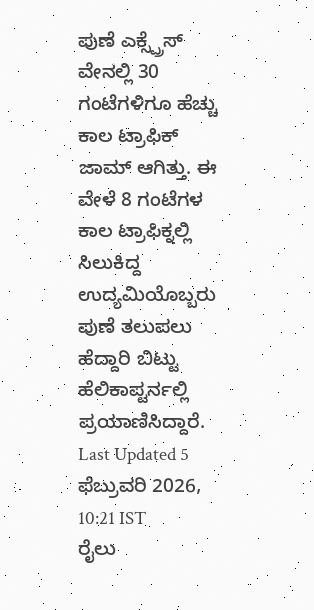ಪುಣೆ ಎಕ್ಸ್ಪ್ರೆಸ್ ವೇನಲ್ಲಿ 30 ಗಂಟೆಗಳಿಗೂ ಹೆಚ್ಚು ಕಾಲ ಟ್ರಾಫಿಕ್ ಜಾಮ್ ಆಗಿತ್ತು. ಈ ವೇಳೆ 8 ಗಂಟೆಗಳ ಕಾಲ ಟ್ರಾಫಿಕ್ನಲ್ಲಿ ಸಿಲುಕಿದ್ದ ಉದ್ಯಮಿಯೊಬ್ಬರು ಪುಣೆ ತಲುಪಲು ಹೆದ್ದಾರಿ ಬಿಟ್ಟು ಹೆಲಿಕಾಪ್ಟರ್ನಲ್ಲಿ ಪ್ರಯಾಣಿಸಿದ್ದಾರೆ.
Last Updated 5 ಫೆಬ್ರುವರಿ 2026, 10:21 IST
ರೈಲು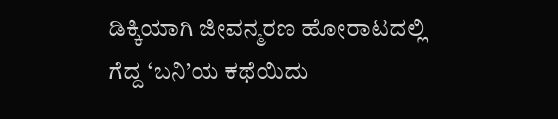ಡಿಕ್ಕಿಯಾಗಿ ಜೀವನ್ಮರಣ ಹೋರಾಟದಲ್ಲಿ ಗೆದ್ದ ‘ಬನಿ’ಯ ಕಥೆಯಿದು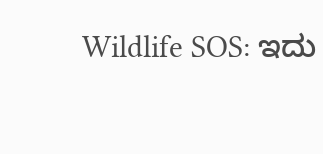Wildlife SOS: ಇದು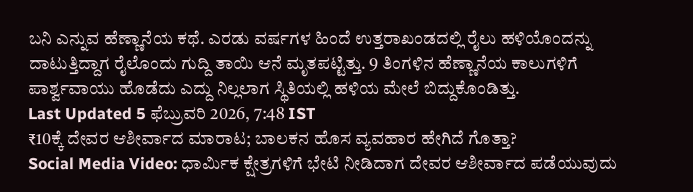ಬನಿ ಎನ್ನುವ ಹೆಣ್ಣಾನೆಯ ಕಥೆ. ಎರಡು ವರ್ಷಗಳ ಹಿಂದೆ ಉತ್ತರಾಖಂಡದಲ್ಲಿ ರೈಲು ಹಳಿಯೊಂದನ್ನು ದಾಟುತ್ತಿದ್ದಾಗ ರೈಲೊಂದು ಗುದ್ದಿ ತಾಯಿ ಆನೆ ಮೃತಪಟ್ಟಿತ್ತು. 9 ತಿಂಗಳಿನ ಹೆಣ್ಣಾನೆಯ ಕಾಲುಗಳಿಗೆ ಪಾರ್ಶ್ವವಾಯು ಹೊಡೆದು ಎದ್ದು ನಿಲ್ಲಲಾಗ ಸ್ಥಿತಿಯಲ್ಲಿ ಹಳಿಯ ಮೇಲೆ ಬಿದ್ದುಕೊಂಡಿತ್ತು.
Last Updated 5 ಫೆಬ್ರುವರಿ 2026, 7:48 IST
₹10ಕ್ಕೆ ದೇವರ ಆಶೀರ್ವಾದ ಮಾರಾಟ; ಬಾಲಕನ ಹೊಸ ವ್ಯವಹಾರ ಹೇಗಿದೆ ಗೊತ್ತಾ?
Social Media Video: ಧಾರ್ಮಿಕ ಕ್ಷೇತ್ರಗಳಿಗೆ ಭೇಟಿ ನೀಡಿದಾಗ ದೇವರ ಆಶೀರ್ವಾದ ಪಡೆಯುವುದು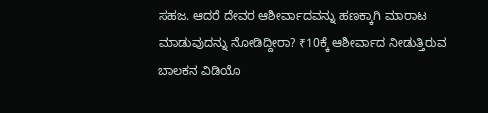ಸಹಜ. ಆದರೆ ದೇವರ ಆಶೀರ್ವಾದವನ್ನು ಹಣಕ್ಕಾಗಿ ಮಾರಾಟ ಮಾಡುವುದನ್ನು ನೋಡಿದ್ದೀರಾ? ₹10ಕ್ಕೆ ಆಶೀರ್ವಾದ ನೀಡುತ್ತಿರುವ ಬಾಲಕನ ವಿಡಿಯೊ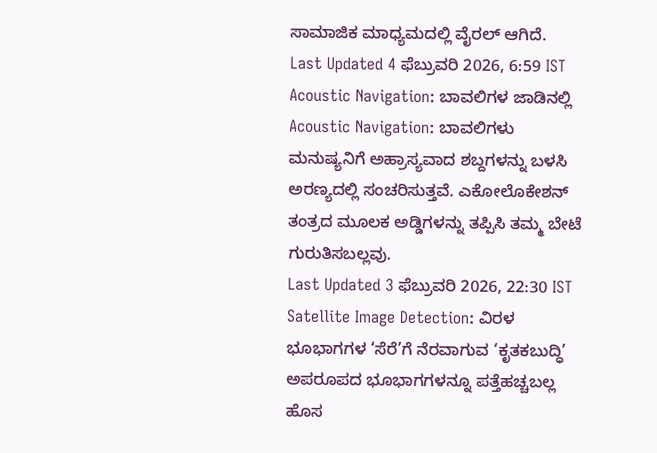ಸಾಮಾಜಿಕ ಮಾಧ್ಯಮದಲ್ಲಿ ವೈರಲ್ ಆಗಿದೆ.
Last Updated 4 ಫೆಬ್ರುವರಿ 2026, 6:59 IST
Acoustic Navigation: ಬಾವಲಿಗಳ ಜಾಡಿನಲ್ಲಿ
Acoustic Navigation: ಬಾವಲಿಗಳು ಮನುಷ್ಯನಿಗೆ ಅಹ್ರಾಸ್ಯವಾದ ಶಬ್ದಗಳನ್ನು ಬಳಸಿ ಅರಣ್ಯದಲ್ಲಿ ಸಂಚರಿಸುತ್ತವೆ. ಎಕೋಲೊಕೇಶನ್ ತಂತ್ರದ ಮೂಲಕ ಅಡ್ಡಿಗಳನ್ನು ತಪ್ಪಿಸಿ ತಮ್ಮ ಬೇಟೆ ಗುರುತಿಸಬಲ್ಲವು.
Last Updated 3 ಫೆಬ್ರುವರಿ 2026, 22:30 IST
Satellite Image Detection: ವಿರಳ ಭೂಭಾಗಗಳ ‘ಸೆರೆ’ಗೆ ನೆರವಾಗುವ ‘ಕೃತಕಬುದ್ಧಿ’
ಅಪರೂಪದ ಭೂಭಾಗಗಳನ್ನೂ ಪತ್ತೆಹಚ್ಚಬಲ್ಲ ಹೊಸ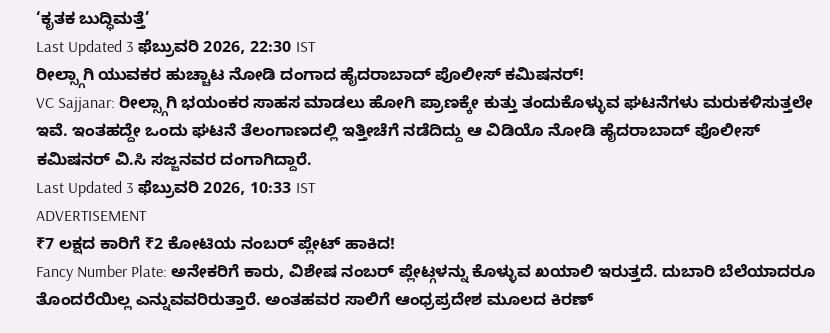‘ಕೃತಕ ಬುದ್ಧಿಮತ್ತೆ’
Last Updated 3 ಫೆಬ್ರುವರಿ 2026, 22:30 IST
ರೀಲ್ಸ್ಗಾಗಿ ಯುವಕರ ಹುಚ್ಚಾಟ ನೋಡಿ ದಂಗಾದ ಹೈದರಾಬಾದ್ ಪೊಲೀಸ್ ಕಮಿಷನರ್!
VC Sajjanar: ರೀಲ್ಸ್ಗಾಗಿ ಭಯಂಕರ ಸಾಹಸ ಮಾಡಲು ಹೋಗಿ ಪ್ರಾಣಕ್ಕೇ ಕುತ್ತು ತಂದುಕೊಳ್ಳುವ ಘಟನೆಗಳು ಮರುಕಳಿಸುತ್ತಲೇ ಇವೆ. ಇಂತಹದ್ದೇ ಒಂದು ಘಟನೆ ತೆಲಂಗಾಣದಲ್ಲಿ ಇತ್ತೀಚೆಗೆ ನಡೆದಿದ್ದು ಆ ವಿಡಿಯೊ ನೋಡಿ ಹೈದರಾಬಾದ್ ಪೊಲೀಸ್ ಕಮಿಷನರ್ ವಿ.ಸಿ ಸಜ್ಜನವರ ದಂಗಾಗಿದ್ದಾರೆ.
Last Updated 3 ಫೆಬ್ರುವರಿ 2026, 10:33 IST
ADVERTISEMENT
₹7 ಲಕ್ಷದ ಕಾರಿಗೆ ₹2 ಕೋಟಿಯ ನಂಬರ್ ಪ್ಲೇಟ್ ಹಾಕಿದ!
Fancy Number Plate: ಅನೇಕರಿಗೆ ಕಾರು, ವಿಶೇಷ ನಂಬರ್ ಪ್ಲೇಟ್ಗಳನ್ನು ಕೊಳ್ಳುವ ಖಯಾಲಿ ಇರುತ್ತದೆ. ದುಬಾರಿ ಬೆಲೆಯಾದರೂ ತೊಂದರೆಯಿಲ್ಲ ಎನ್ನುವವರಿರುತ್ತಾರೆ. ಅಂತಹವರ ಸಾಲಿಗೆ ಆಂಧ್ರಪ್ರದೇಶ ಮೂಲದ ಕಿರಣ್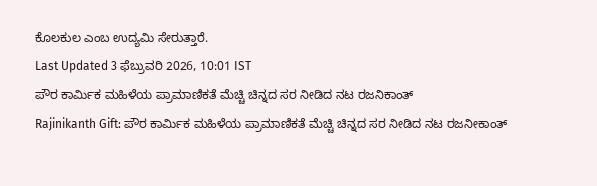ಕೊಲಕುಲ ಎಂಬ ಉದ್ಯಮಿ ಸೇರುತ್ತಾರೆ.
Last Updated 3 ಫೆಬ್ರುವರಿ 2026, 10:01 IST
ಪೌರ ಕಾರ್ಮಿಕ ಮಹಿಳೆಯ ಪ್ರಾಮಾಣಿಕತೆ ಮೆಚ್ಚಿ ಚಿನ್ನದ ಸರ ನೀಡಿದ ನಟ ರಜನಿಕಾಂತ್
Rajinikanth Gift: ಪೌರ ಕಾರ್ಮಿಕ ಮಹಿಳೆಯ ಪ್ರಾಮಾಣಿಕತೆ ಮೆಚ್ಚಿ ಚಿನ್ನದ ಸರ ನೀಡಿದ ನಟ ರಜನೀಕಾಂತ್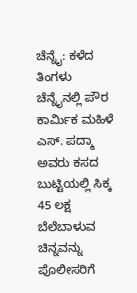ಚೆನ್ನೈ: ಕಳೆದ ತಿಂಗಳು ಚೆನ್ನೈನಲ್ಲಿ ಪೌರ ಕಾರ್ಮಿಕ ಮಹಿಳೆ ಎಸ್. ಪದ್ಮಾ ಅವರು ಕಸದ ಬುಟ್ಟಿಯಲ್ಲಿ ಸಿಕ್ಕ 45 ಲಕ್ಷ ಬೆಲೆಬಾಳುವ ಚಿನ್ನವನ್ನು ಪೊಲೀಸರಿಗೆ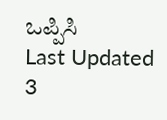ಒಪ್ಪಿಸಿ
Last Updated 3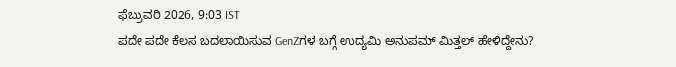ಫೆಬ್ರುವರಿ 2026, 9:03 IST
ಪದೇ ಪದೇ ಕೆಲಸ ಬದಲಾಯಿಸುವ GenZಗಳ ಬಗ್ಗೆ ಉದ್ಯಮಿ ಅನುಪಮ್ ಮಿತ್ತಲ್ ಹೇಳಿದ್ದೇನು?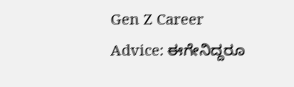Gen Z Career Advice: ಈಗೇನಿದ್ದರೂ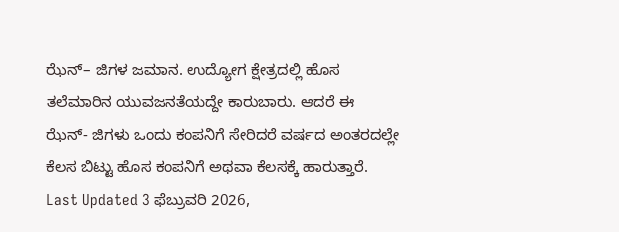ಝೆನ್– ಜಿಗಳ ಜಮಾನ. ಉದ್ಯೋಗ ಕ್ಷೇತ್ರದಲ್ಲಿ ಹೊಸ ತಲೆಮಾರಿನ ಯುವಜನತೆಯದ್ದೇ ಕಾರುಬಾರು. ಆದರೆ ಈ ಝೆನ್- ಜಿಗಳು ಒಂದು ಕಂಪನಿಗೆ ಸೇರಿದರೆ ವರ್ಷದ ಅಂತರದಲ್ಲೇ ಕೆಲಸ ಬಿಟ್ಟು ಹೊಸ ಕಂಪನಿಗೆ ಅಥವಾ ಕೆಲಸಕ್ಕೆ ಹಾರುತ್ತಾರೆ.
Last Updated 3 ಫೆಬ್ರುವರಿ 2026,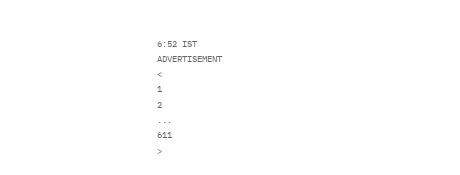6:52 IST
ADVERTISEMENT
<
1
2
...
611
>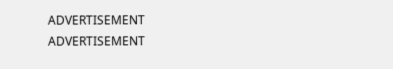ADVERTISEMENT
ADVERTISEMENT